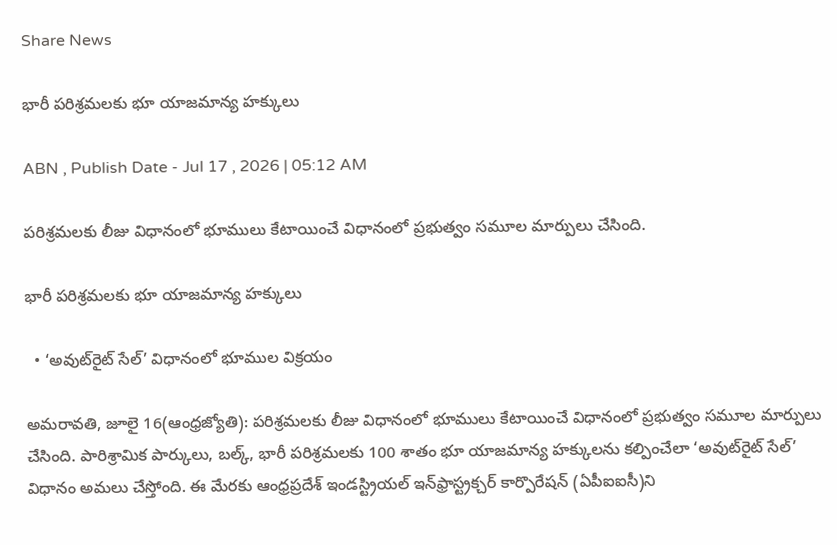Share News

భారీ పరిశ్రమలకు భూ యాజమాన్య హక్కులు

ABN , Publish Date - Jul 17 , 2026 | 05:12 AM

పరిశ్రమలకు లీజు విధానంలో భూములు కేటాయించే విధానంలో ప్రభుత్వం సమూల మార్పులు చేసింది.

భారీ పరిశ్రమలకు భూ యాజమాన్య హక్కులు

  • ‘అవుట్‌రైట్‌ సేల్‌’ విధానంలో భూముల విక్రయం

అమరావతి, జూలై 16(ఆంధ్రజ్యోతి): పరిశ్రమలకు లీజు విధానంలో భూములు కేటాయించే విధానంలో ప్రభుత్వం సమూల మార్పులు చేసింది. పారిశ్రామిక పార్కులు, బల్క్‌, భారీ పరిశ్రమలకు 100 శాతం భూ యాజమాన్య హక్కులను కల్పించేలా ‘అవుట్‌రైట్‌ సేల్‌’ విధానం అమలు చేస్తోంది. ఈ మేరకు ఆంధ్రప్రదేశ్‌ ఇండస్ట్రియల్‌ ఇన్‌ఫ్రాస్ట్రక్చర్‌ కార్పొరేషన్‌ (ఏపీఐఐసీ)ని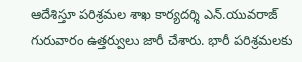ఆదేశిస్తూ పరిశ్రమల శాఖ కార్యదర్శి ఎన్‌.యువరాజ్‌ గురువారం ఉత్తర్వులు జారీ చేశారు. భారీ పరిశ్రమలకు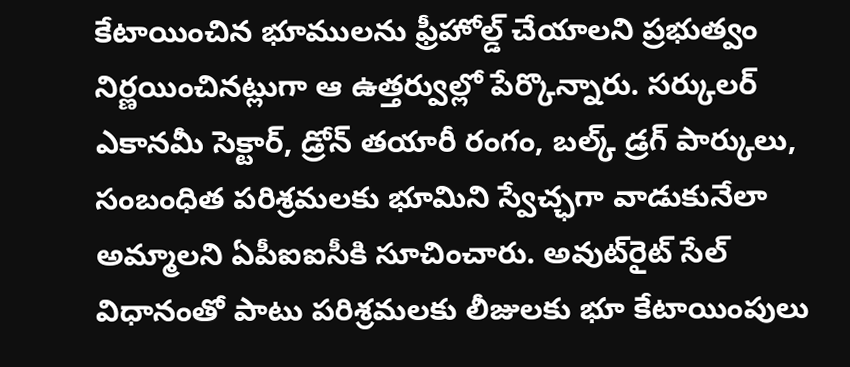కేటాయించిన భూములను ఫ్రీహోల్డ్‌ చేయాలని ప్రభుత్వం నిర్ణయించినట్లుగా ఆ ఉత్తర్వుల్లో పేర్కొన్నారు. సర్కులర్‌ ఎకానమీ సెక్టార్‌, డ్రోన్‌ తయారీ రంగం, బల్క్‌ డ్రగ్‌ పార్కులు, సంబంధిత పరిశ్రమలకు భూమిని స్వేచ్ఛగా వాడుకునేలా అమ్మాలని ఏపీఐఐసీకి సూచించారు. అవుట్‌రైట్‌ సేల్‌ విధానంతో పాటు పరిశ్రమలకు లీజులకు భూ కేటాయింపులు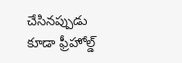చేసినప్పుడు కూడా ఫ్రీహోల్డ్‌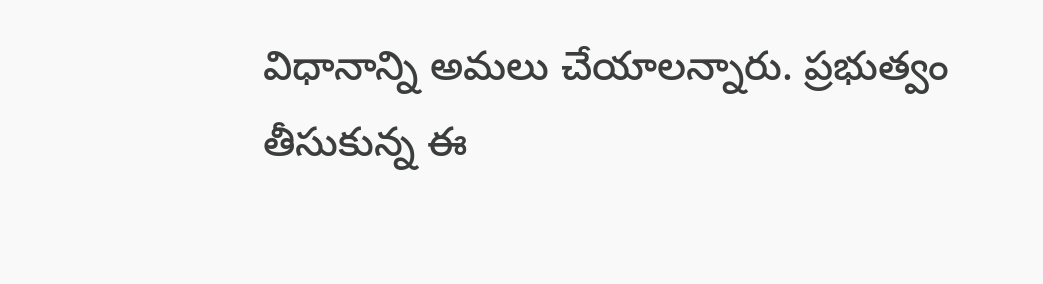విధానాన్ని అమలు చేయాలన్నారు. ప్రభుత్వం తీసుకున్న ఈ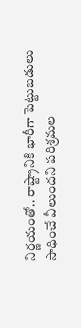నిర్ణయంతో.. రాష్ట్రానికి భారీగా పెట్టుబడులు సాధించే వీలుందని పరిశ్రమల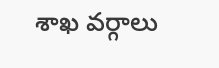శాఖ వర్గాలు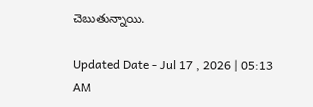చెబుతున్నాయి.

Updated Date - Jul 17 , 2026 | 05:13 AM